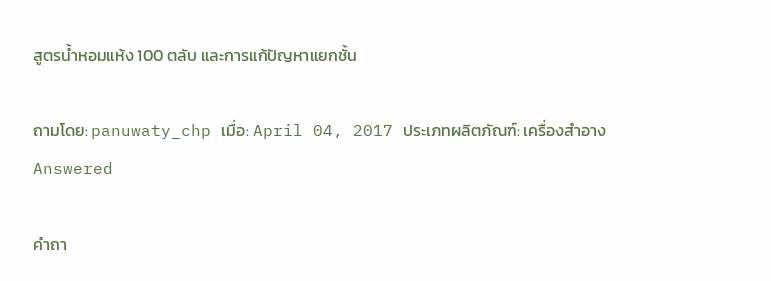สูตรน้ำหอมแห้ง 100 ตลับ และการแก้ปัญหาแยกชั้น

ถามโดย: panuwaty_chp เมื่อ: April 04, 2017 ประเภทผลิตภัณฑ์: เครื่องสำอาง Answered

คำถา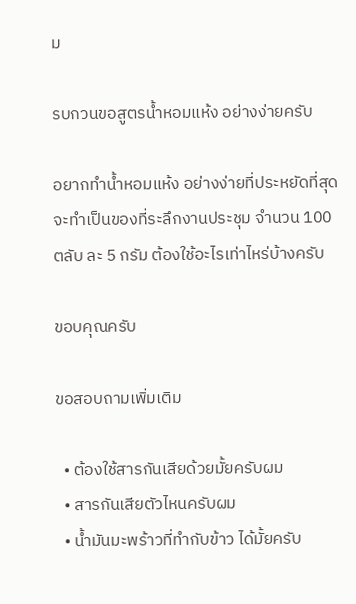ม

รบกวนขอสูตรน้ำหอมแห้ง อย่างง่ายครับ

อยากทำน้ำหอมแห้ง อย่างง่ายที่ประหยัดที่สุด จะทำเป็นของที่ระลึกงานประชุม จำนวน 100 ตลับ ละ 5 กรัม ต้องใช้อะไรเท่าไหร่บ้างครับ

ขอบคุณครับ

ขอสอบถามเพิ่มเติม

  • ต้องใช้สารกันเสียด้วยมั้ยครับผม
  • สารกันเสียตัวไหนครับผม
  • น้ำมันมะพร้าวที่ทำกับข้าว ได้มั้ยครับ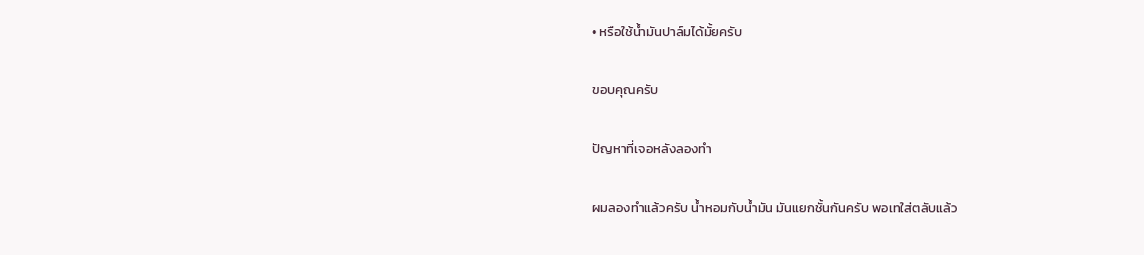• หรือใช้น้ำมันปาล์มได้มั้ยครับ

ขอบคุณครับ

ปัญหาที่เจอหลังลองทำ

ผมลองทำแล้วครับ น้ำหอมกับน้ำมัน มันแยกชั้นกันครับ พอเทใส่ตลับแล้ว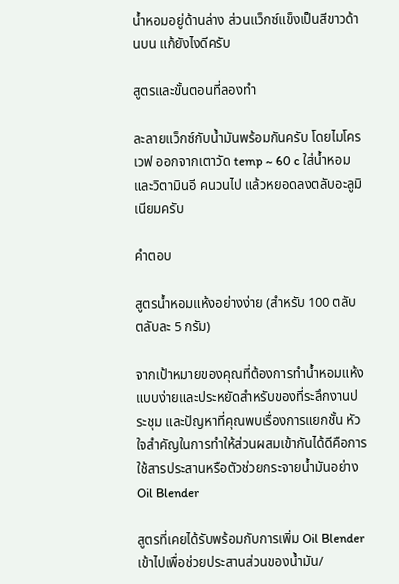น้ำหอมอยู่ด้านล่าง ส่วนแว็กซ์แข็งเป็นสีขาวด้านบน แก้ยังไงดีครับ

สูตรและขั้นตอนที่ลองทำ

ละลายแว็กซ์กับน้ำมันพร้อมกันครับ โดยไมโครเวฟ ออกจากเตาวัด temp ~ 60 c ใส่น้ำหอมและวิตามินอี คนวนไป แล้วหยอดลงตลับอะลูมิเนียมครับ

คำตอบ

สูตรน้ำหอมแห้งอย่างง่าย (สำหรับ 100 ตลับ ตลับละ 5 กรัม)

จากเป้าหมายของคุณที่ต้องการทำน้ำหอมแห้งแบบง่ายและประหยัดสำหรับของที่ระลึกงานประชุม และปัญหาที่คุณพบเรื่องการแยกชั้น หัวใจสำคัญในการทำให้ส่วนผสมเข้ากันได้ดีคือการใช้สารประสานหรือตัวช่วยกระจายน้ำมันอย่าง Oil Blender

สูตรที่เคยได้รับพร้อมกับการเพิ่ม Oil Blender เข้าไปเพื่อช่วยประสานส่วนของน้ำมัน/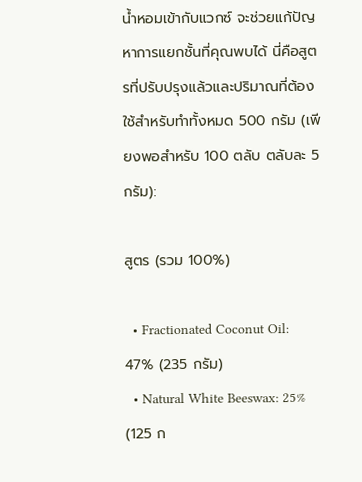น้ำหอมเข้ากับแวกซ์ จะช่วยแก้ปัญหาการแยกชั้นที่คุณพบได้ นี่คือสูตรที่ปรับปรุงแล้วและปริมาณที่ต้องใช้สำหรับทำทั้งหมด 500 กรัม (เพียงพอสำหรับ 100 ตลับ ตลับละ 5 กรัม):

สูตร (รวม 100%)

  • Fractionated Coconut Oil: 47% (235 กรัม)
  • Natural White Beeswax: 25% (125 ก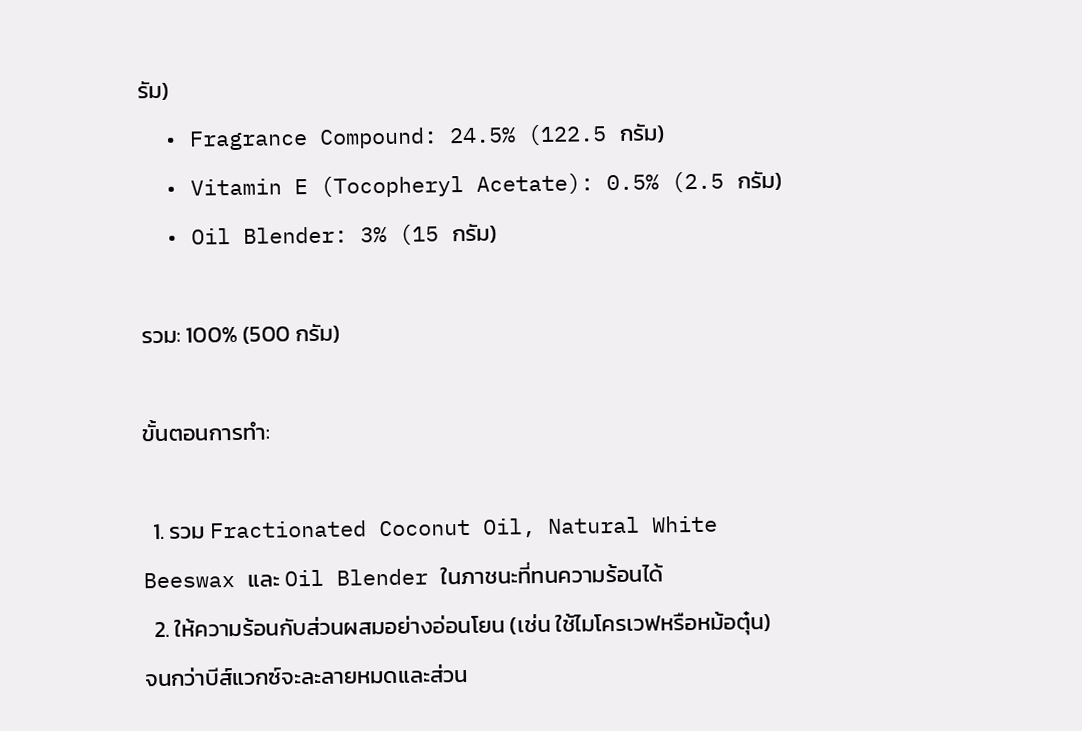รัม)
  • Fragrance Compound: 24.5% (122.5 กรัม)
  • Vitamin E (Tocopheryl Acetate): 0.5% (2.5 กรัม)
  • Oil Blender: 3% (15 กรัม)

รวม: 100% (500 กรัม)

ขั้นตอนการทำ:

  1. รวม Fractionated Coconut Oil, Natural White Beeswax และ Oil Blender ในภาชนะที่ทนความร้อนได้
  2. ให้ความร้อนกับส่วนผสมอย่างอ่อนโยน (เช่น ใช้ไมโครเวฟหรือหม้อตุ๋น) จนกว่าบีส์แวกซ์จะละลายหมดและส่วน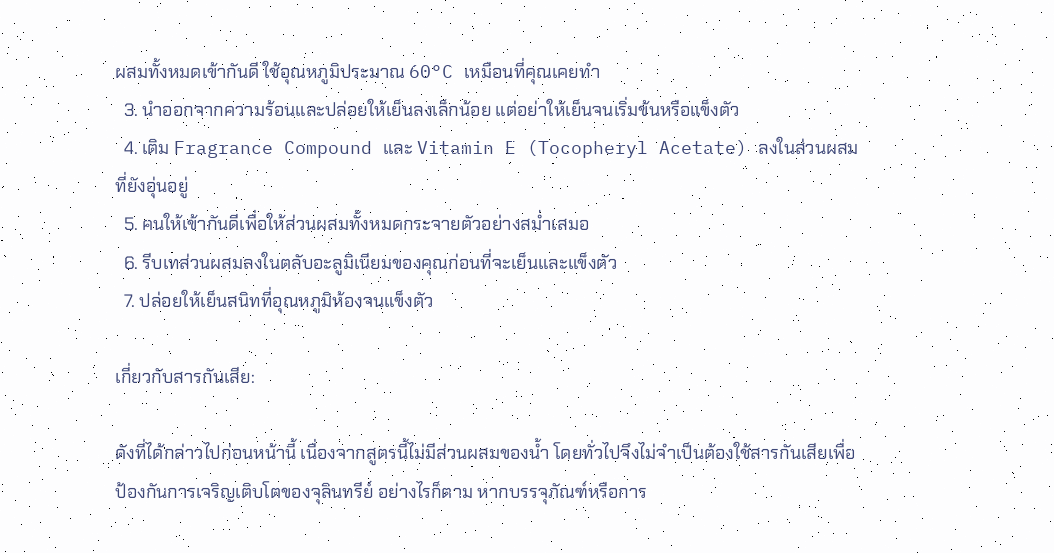ผสมทั้งหมดเข้ากันดี ใช้อุณหภูมิประมาณ 60°C เหมือนที่คุณเคยทำ
  3. นำออกจากความร้อนและปล่อยให้เย็นลงเล็กน้อย แต่อย่าให้เย็นจนเริ่มข้นหรือแข็งตัว
  4. เติม Fragrance Compound และ Vitamin E (Tocopheryl Acetate) ลงในส่วนผสมที่ยังอุ่นอยู่
  5. คนให้เข้ากันดีเพื่อให้ส่วนผสมทั้งหมดกระจายตัวอย่างสม่ำเสมอ
  6. รีบเทส่วนผสมลงในตลับอะลูมิเนียมของคุณก่อนที่จะเย็นและแข็งตัว
  7. ปล่อยให้เย็นสนิทที่อุณหภูมิห้องจนแข็งตัว

เกี่ยวกับสารกันเสีย:

ดังที่ได้กล่าวไปก่อนหน้านี้ เนื่องจากสูตรนี้ไม่มีส่วนผสมของน้ำ โดยทั่วไปจึงไม่จำเป็นต้องใช้สารกันเสียเพื่อป้องกันการเจริญเติบโตของจุลินทรีย์ อย่างไรก็ตาม หากบรรจุภัณฑ์หรือการ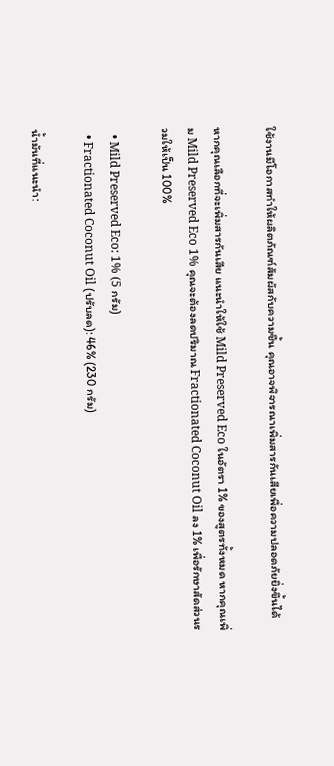ใช้งานมีโอกาสทำให้ผลิตภัณฑ์สัมผัสกับความชื้น คุณอาจพิจารณาเพิ่มสารกันเสียเพื่อความปลอดภัยยิ่งขึ้นได้

หากคุณเลือกที่จะเพิ่มสารกันเสีย แนะนำให้ใช้ Mild Preserved Eco ในอัตรา 1% ของสูตรทั้งหมด หากคุณเพิ่ม Mild Preserved Eco 1% คุณจะต้องลดปริมาณ Fractionated Coconut Oil ลง 1% เพื่อรักษาสัดส่วนรวมให้เป็น 100%

  • Mild Preserved Eco: 1% (5 กรัม)
  • Fractionated Coconut Oil (ปรับลด): 46% (230 กรัม)

น้ำมันที่แนะนำ: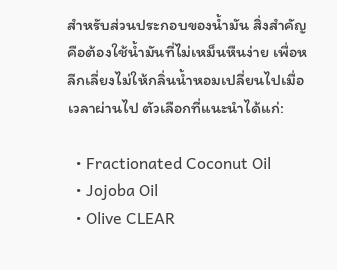สำหรับส่วนประกอบของน้ำมัน สิ่งสำคัญคือต้องใช้น้ำมันที่ไม่เหม็นหืนง่าย เพื่อหลีกเลี่ยงไม่ให้กลิ่นน้ำหอมเปลี่ยนไปเมื่อเวลาผ่านไป ตัวเลือกที่แนะนำได้แก่:

  • Fractionated Coconut Oil
  • Jojoba Oil
  • Olive CLEAR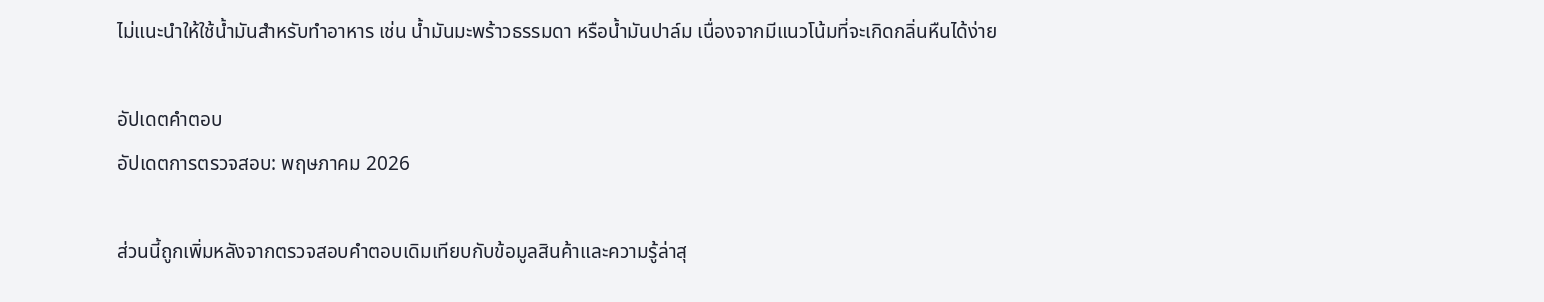ไม่แนะนำให้ใช้น้ำมันสำหรับทำอาหาร เช่น น้ำมันมะพร้าวธรรมดา หรือน้ำมันปาล์ม เนื่องจากมีแนวโน้มที่จะเกิดกลิ่นหืนได้ง่าย

อัปเดตคำตอบ
อัปเดตการตรวจสอบ: พฤษภาคม 2026

ส่วนนี้ถูกเพิ่มหลังจากตรวจสอบคำตอบเดิมเทียบกับข้อมูลสินค้าและความรู้ล่าสุ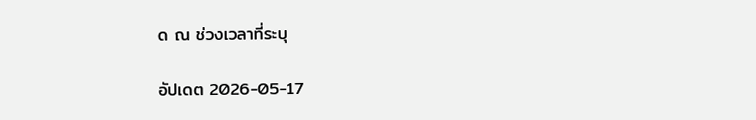ด ณ ช่วงเวลาที่ระบุ

อัปเดต 2026-05-17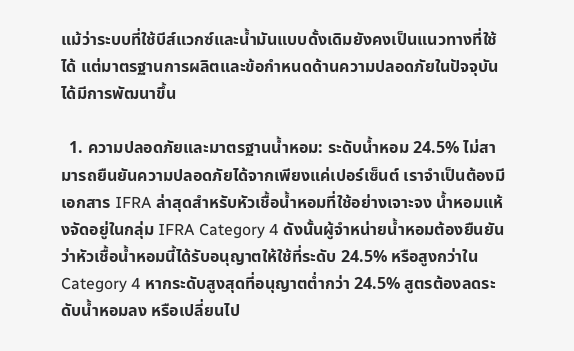แม้ว่าระบบที่ใช้บีส์แวกซ์และน้ำมันแบบดั้งเดิมยังคงเป็นแนวทางที่ใช้ได้ แต่มาตรฐานการผลิตและข้อกำหนดด้านความปลอดภัยในปัจจุบันได้มีการพัฒนาขึ้น

  1. ความปลอดภัยและมาตรฐานน้ำหอม: ระดับน้ำหอม 24.5% ไม่สามารถยืนยันความปลอดภัยได้จากเพียงแค่เปอร์เซ็นต์ เราจำเป็นต้องมีเอกสาร IFRA ล่าสุดสำหรับหัวเชื้อน้ำหอมที่ใช้อย่างเจาะจง น้ำหอมแห้งจัดอยู่ในกลุ่ม IFRA Category 4 ดังนั้นผู้จำหน่ายน้ำหอมต้องยืนยันว่าหัวเชื้อน้ำหอมนี้ได้รับอนุญาตให้ใช้ที่ระดับ 24.5% หรือสูงกว่าใน Category 4 หากระดับสูงสุดที่อนุญาตต่ำกว่า 24.5% สูตรต้องลดระดับน้ำหอมลง หรือเปลี่ยนไป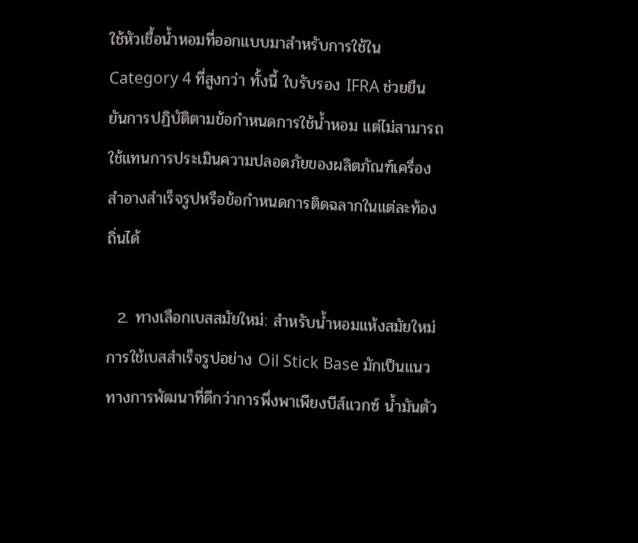ใช้หัวเชื้อน้ำหอมที่ออกแบบมาสำหรับการใช้ใน Category 4 ที่สูงกว่า ทั้งนี้ ใบรับรอง IFRA ช่วยยืนยันการปฏิบัติตามข้อกำหนดการใช้น้ำหอม แต่ไม่สามารถใช้แทนการประเมินความปลอดภัยของผลิตภัณฑ์เครื่องสำอางสำเร็จรูปหรือข้อกำหนดการติดฉลากในแต่ละท้องถิ่นได้

  2. ทางเลือกเบสสมัยใหม่: สำหรับน้ำหอมแห้งสมัยใหม่ การใช้เบสสำเร็จรูปอย่าง Oil Stick Base มักเป็นแนวทางการพัฒนาที่ดีกว่าการพึ่งพาเพียงบีส์แวกซ์ น้ำมันตัว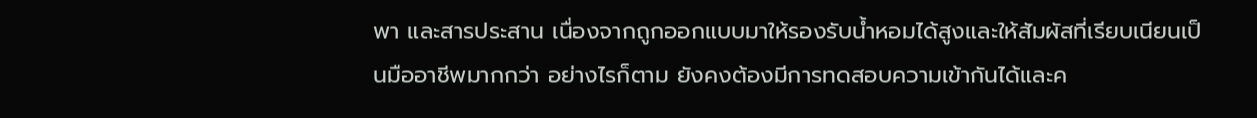พา และสารประสาน เนื่องจากถูกออกแบบมาให้รองรับน้ำหอมได้สูงและให้สัมผัสที่เรียบเนียนเป็นมืออาชีพมากกว่า อย่างไรก็ตาม ยังคงต้องมีการทดสอบความเข้ากันได้และค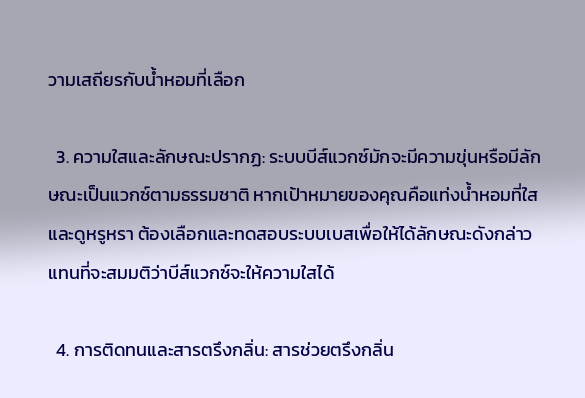วามเสถียรกับน้ำหอมที่เลือก

  3. ความใสและลักษณะปรากฏ: ระบบบีส์แวกซ์มักจะมีความขุ่นหรือมีลักษณะเป็นแวกซ์ตามธรรมชาติ หากเป้าหมายของคุณคือแท่งน้ำหอมที่ใสและดูหรูหรา ต้องเลือกและทดสอบระบบเบสเพื่อให้ได้ลักษณะดังกล่าว แทนที่จะสมมติว่าบีส์แวกซ์จะให้ความใสได้

  4. การติดทนและสารตรึงกลิ่น: สารช่วยตรึงกลิ่น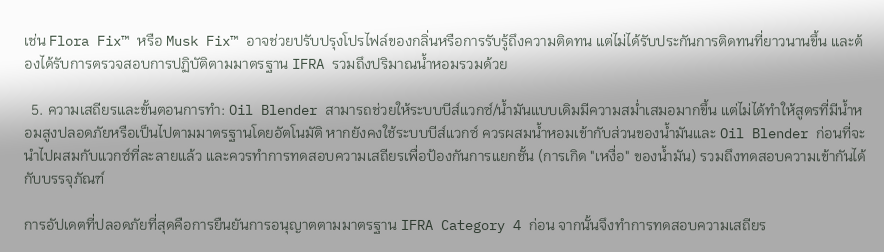เช่น Flora Fix™ หรือ Musk Fix™ อาจช่วยปรับปรุงโปรไฟล์ของกลิ่นหรือการรับรู้ถึงความติดทน แต่ไม่ได้รับประกันการติดทนที่ยาวนานขึ้น และต้องได้รับการตรวจสอบการปฏิบัติตามมาตรฐาน IFRA รวมถึงปริมาณน้ำหอมรวมด้วย

  5. ความเสถียรและขั้นตอนการทำ: Oil Blender สามารถช่วยให้ระบบบีส์แวกซ์/น้ำมันแบบเดิมมีความสม่ำเสมอมากขึ้น แต่ไม่ได้ทำให้สูตรที่มีน้ำหอมสูงปลอดภัยหรือเป็นไปตามมาตรฐานโดยอัตโนมัติ หากยังคงใช้ระบบบีส์แวกซ์ ควรผสมน้ำหอมเข้ากับส่วนของน้ำมันและ Oil Blender ก่อนที่จะนำไปผสมกับแวกซ์ที่ละลายแล้ว และควรทำการทดสอบความเสถียรเพื่อป้องกันการแยกชั้น (การเกิด "เหงื่อ" ของน้ำมัน) รวมถึงทดสอบความเข้ากันได้กับบรรจุภัณฑ์

การอัปเดตที่ปลอดภัยที่สุดคือการยืนยันการอนุญาตตามมาตรฐาน IFRA Category 4 ก่อน จากนั้นจึงทำการทดสอบความเสถียร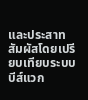และประสาทสัมผัสโดยเปรียบเทียบระบบบีส์แวก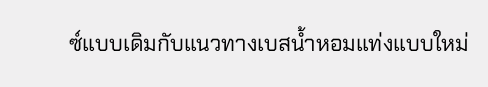ซ์แบบเดิมกับแนวทางเบสน้ำหอมแท่งแบบใหม่